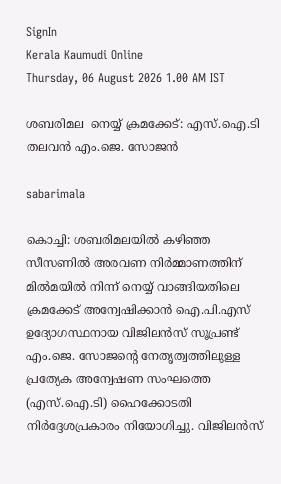SignIn
Kerala Kaumudi Online
Thursday, 06 August 2026 1.00 AM IST

ശബരിമല  നെയ്യ് ക്രമക്കേട്: എസ്.ഐ.ടി തലവൻ എം.ജെ. സോജൻ

sabarimala

കൊച്ചി: ശബരിമലയിൽ കഴിഞ്ഞ സീസണിൽ അരവണ നിർമ്മാണത്തിന് മിൽമയിൽ നിന്ന് നെയ്യ് വാങ്ങിയതിലെ ക്രമക്കേട് അന്വേഷിക്കാൻ ഐ.പി.എസ് ഉദ്യോഗസ്ഥനായ വിജിലൻസ് സൂപ്രണ്ട് എം.ജെ. സോജന്റെ നേതൃത്വത്തിലുള്ള പ്രത്യേക അന്വേഷണ സംഘത്തെ (എസ്.ഐ.ടി) ഹൈക്കോടതി നിർദ്ദേശപ്രകാരം നിയോഗിച്ചു. വിജിലൻസ്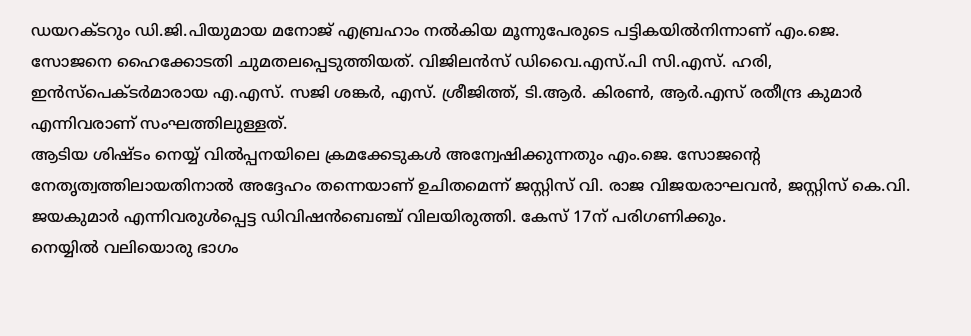ഡയറക്ടറും ഡി.ജി.പിയുമായ മനോജ് എബ്രഹാം നൽകിയ മൂന്നുപേരുടെ പട്ടികയിൽനിന്നാണ് എം.ജെ. സോജനെ ഹൈക്കോടതി ചുമതലപ്പെടുത്തിയത്. വിജിലൻസ് ഡിവൈ.എസ്.പി സി.എസ്. ഹരി, ഇൻസ്‌പെക്ടർമാരായ എ.എസ്. സജി ശങ്കർ, എസ്. ശ്രീജിത്ത്, ടി.ആർ. കിരൺ, ആർ.എസ് രതീന്ദ്ര കുമാർ എന്നിവരാണ് സംഘത്തിലുള്ളത്.
ആടിയ ശിഷ്ടം നെയ്യ് വിൽപ്പനയിലെ ക്രമക്കേടുകൾ അന്വേഷിക്കുന്നതും എം.ജെ. സോജന്റെ നേതൃത്വത്തിലായതിനാൽ അദ്ദേഹം തന്നെയാണ് ഉചിതമെന്ന് ജസ്റ്റിസ് വി. രാജ വിജയരാഘവൻ, ജസ്റ്റിസ് കെ.വി. ജയകുമാർ എന്നിവരുൾപ്പെട്ട ഡിവിഷൻബെഞ്ച് വിലയിരുത്തി. കേസ് 17ന് പരിഗണിക്കും.
നെയ്യിൽ വലിയൊരു ഭാഗം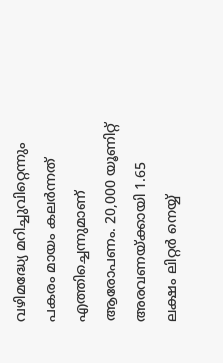വഴിമദ്ധ്യേ മറിച്ചുവിറ്റെന്നും പകരം മായം കലർന്നത് എത്തിച്ചെന്നുമാണ് ആരോപണം. 20,000 യൂണിറ്റ് അരവണയ്‌ക്കായി 1.65 ലക്ഷം ലിറ്റർ നെയ്യ്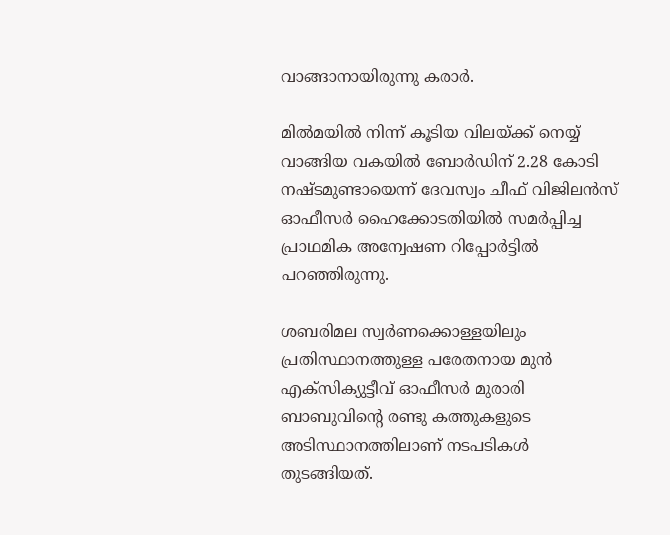വാങ്ങാനായിരുന്നു കരാർ.

മിൽമയിൽ നിന്ന് കൂടിയ വിലയ്‌ക്ക് നെയ്യ് വാങ്ങിയ വകയിൽ ബോർഡിന് 2.28 കോടി നഷ്ടമുണ്ടായെന്ന് ദേവസ്വം ചീഫ് വിജിലൻസ് ഓഫീസർ ഹൈക്കോടതിയിൽ സമർപ്പിച്ച പ്രാഥമിക അന്വേഷണ റിപ്പോർട്ടിൽ പറഞ്ഞിരുന്നു.

ശബരിമല സ്വർണക്കൊള്ളയിലും പ്രതിസ്ഥാനത്തുള്ള പരേതനായ മുൻ എക്‌സിക്യുട്ടീവ് ഓഫീസർ മുരാരി ബാബുവിന്റെ രണ്ടു കത്തുകളുടെ അടിസ്ഥാനത്തിലാണ് നടപടികൾ തുടങ്ങിയത്.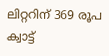ലിറ്ററിന് 369 രൂപ ക്വാട്ട്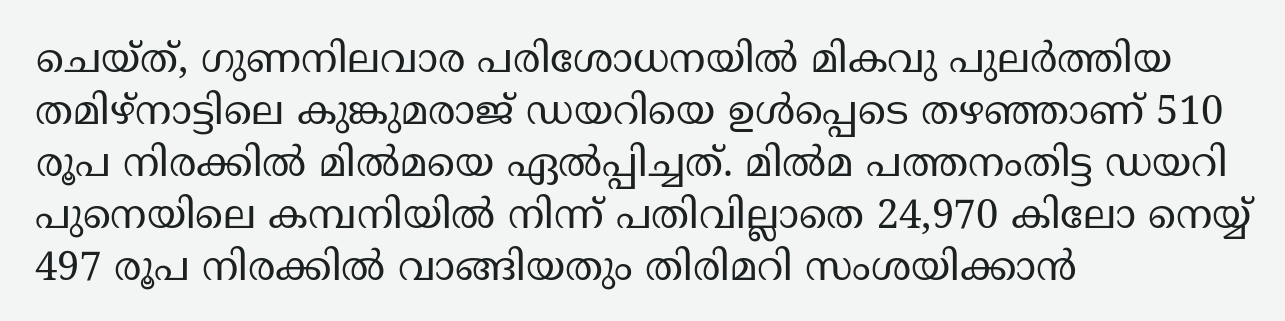ചെയ്ത്, ഗുണനിലവാര പരിശോധനയിൽ മികവു പുലർത്തിയ തമിഴ്‌നാട്ടിലെ കുങ്കുമരാജ് ഡയറിയെ ഉൾപ്പെടെ തഴഞ്ഞാണ് 510 രൂപ നിരക്കിൽ മിൽമയെ ഏൽപ്പിച്ചത്. മിൽമ പത്തനംതിട്ട ഡയറി പുനെയിലെ കമ്പനിയിൽ നിന്ന് പതിവില്ലാതെ 24,970 കിലോ നെയ്യ് 497 രൂപ നിരക്കിൽ വാങ്ങിയതും തിരിമറി സംശയിക്കാൻ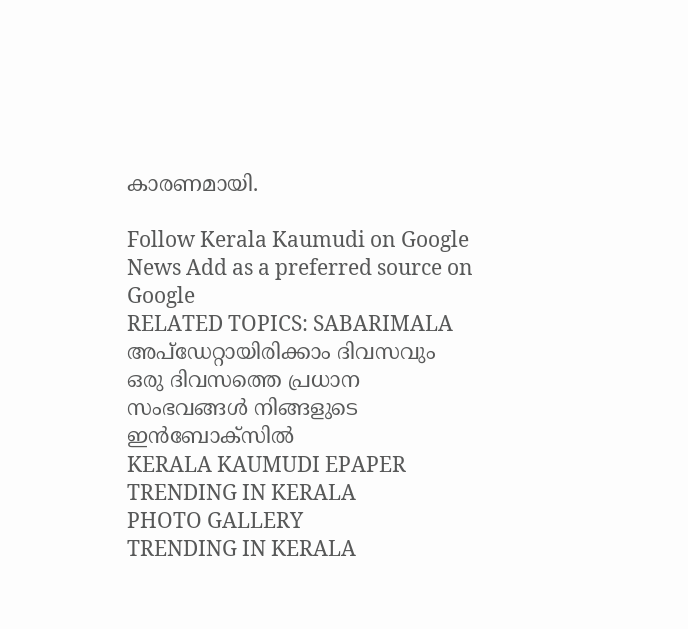കാരണമായി.

Follow Kerala Kaumudi on Google News Add as a preferred source on Google
RELATED TOPICS: SABARIMALA
അപ്ഡേറ്റായിരിക്കാം ദിവസവും
ഒരു ദിവസത്തെ പ്രധാന സംഭവങ്ങൾ നിങ്ങളുടെ ഇൻബോക്സിൽ
KERALA KAUMUDI EPAPER
TRENDING IN KERALA
PHOTO GALLERY
TRENDING IN KERALA